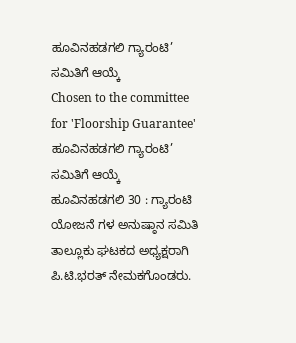ಹೂವಿನಹಡಗಲಿ ಗ್ಯಾರಂಟಿ’ ಸಮಿತಿಗೆ ಆಯ್ಕೆ
Chosen to the committee for 'Floorship Guarantee'
ಹೂವಿನಹಡಗಲಿ ಗ್ಯಾರಂಟಿ’ ಸಮಿತಿಗೆ ಆಯ್ಕೆ
ಹೂವಿನಹಡಗಲಿ 30 : ಗ್ಯಾರಂಟಿ ಯೋಜನೆ ಗಳ ಅನುಷ್ಠಾನ ಸಮಿತಿ ತಾಲ್ಲೂಕು ಘಟಕದ ಅಧ್ಯಕ್ಷರಾಗಿ ಪಿ.ಟಿ.ಭರತ್ ನೇಮಕಗೊಂಡರು.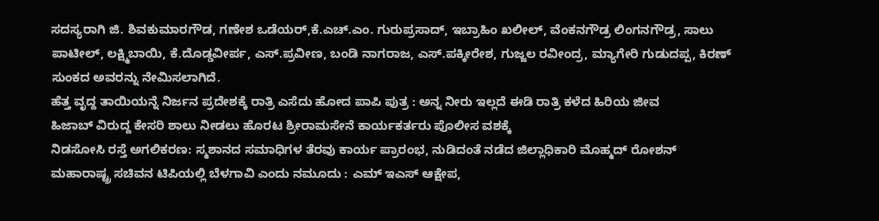ಸದಸ್ಯರಾಗಿ ಜಿ. ಶಿವಕುಮಾರಗೌಡ, ಗಣೇಶ ಒಡೆಯರ್,ಕೆ.ಎಚ್.ಎಂ. ಗುರುಪ್ರಸಾದ್, ಇಬ್ರಾಹಿಂ ಖಲೀಲ್, ವೆಂಕನಗೌಡ್ರ ಲಿಂಗನಗೌಡ್ರ, ಸಾಲು ಪಾಟೀಲ್, ಲಕ್ಷ್ಮಿಬಾಯಿ, ಕೆ.ದೊಡ್ಡವೀರ್ಪ, ಎಸ್.ಪ್ರವೀಣ, ಬಂಡಿ ನಾಗರಾಜ, ಎಸ್.ಪಕ್ಕೀರೇಶ, ಗುಜ್ಜಲ ರವೀಂದ್ರ, ಮ್ಯಾಗೇರಿ ಗುಡುದಪ್ಪ, ಕಿರಣ್ ಸುಂಕದ ಅವರನ್ನು ನೇಮಿಸಲಾಗಿದೆ.
ಹೆತ್ತ ವೃದ್ದ ತಾಯಿಯನ್ನೆ ನಿರ್ಜನ ಪ್ರದೇಶಕ್ಕೆ ರಾತ್ರಿ ಎಸೆದು ಹೋದ ಪಾಪಿ ಪುತ್ರ : ಅನ್ನ ನೀರು ಇಲ್ಲದೆ ಈಡಿ ರಾತ್ರಿ ಕಳೆದ ಹಿರಿಯ ಜೀವ
ಹಿಜಾಬ್ ವಿರುದ್ದ ಕೇಸರಿ ಶಾಲು ನೀಡಲು ಹೊರಟ ಶ್ರೀರಾಮಸೇನೆ ಕಾರ್ಯಕರ್ತರು ಪೊಲೀಸ ವಶಕ್ಕೆ
ನಿಡಸೋಸಿ ರಸ್ತೆ ಅಗಲಿಕರಣ: ಸ್ಮಶಾನದ ಸಮಾಧಿಗಳ ತೆರವು ಕಾರ್ಯ ಪ್ರಾರಂಭ, ನುಡಿದಂತೆ ನಡೆದ ಜಿಲ್ಲಾಧಿಕಾರಿ ಮೊಹ್ಮದ್ ರೋಶನ್
ಮಹಾರಾಷ್ಟ್ರ ಸಚಿವನ ಟಿಪಿಯಲ್ಲಿ ಬೆಳಗಾವಿ ಎಂದು ನಮೂದು : ಎಮ್ ಇಎಸ್ ಆಕ್ಷೇಪ,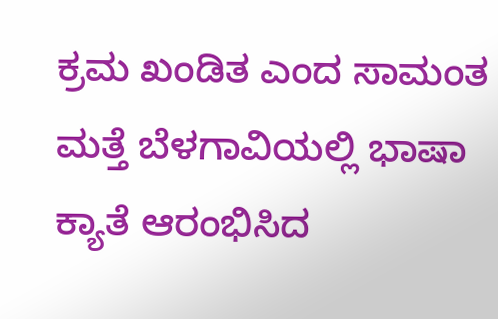ಕ್ರಮ ಖಂಡಿತ ಎಂದ ಸಾಮಂತ
ಮತ್ತೆ ಬೆಳಗಾವಿಯಲ್ಲಿ ಭಾಷಾ ಕ್ಯಾತೆ ಆರಂಭಿಸಿದ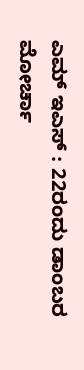ಎಮ್ ಇಎಸ್ : 22ರಂದು ಡಾಂಬರ ಮೋರ್ಚಾ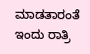ಮಾಡತಾರಂತೆ
ಇಂದು ರಾತ್ರಿ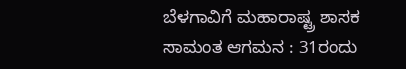ಬೆಳಗಾವಿಗೆ ಮಹಾರಾಷ್ಟ್ರ ಶಾಸಕ ಸಾಮಂತ ಆಗಮನ : 31ರಂದು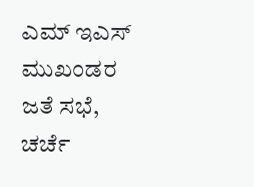ಎಮ್ ಇಎಸ್ ಮುಖಂಡರ ಜತೆ ಸಭೆ, ಚರ್ಚೆ